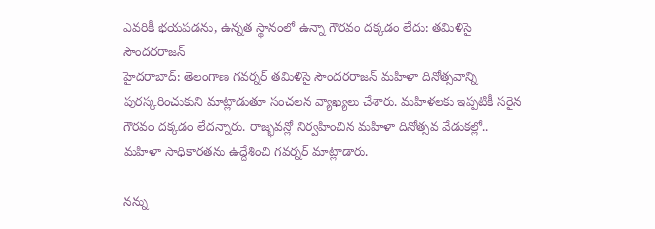ఎవరికీ భయపడను, ఉన్నత స్థానంలో ఉన్నా గౌరవం దక్కడం లేదు: తమిళిసై సౌందరరాజన్
హైదరాబాద్: తెలంగాణ గవర్నర్ తమిళిసై సౌందరరాజన్ మహిళా దినోత్సవాన్ని పురస్కరించుకుని మాట్లాడుతూ సంచలన వ్యాఖ్యలు చేశారు. మహిళలకు ఇప్పటికీ సరైన గౌరవం దక్కడం లేదన్నారు. రాజ్భవన్లో నిర్వహించిన మహిళా దినోత్సవ వేడుకల్లో.. మహిళా సాధికారతను ఉద్దేశించి గవర్నర్ మాట్లాడారు.

నన్ను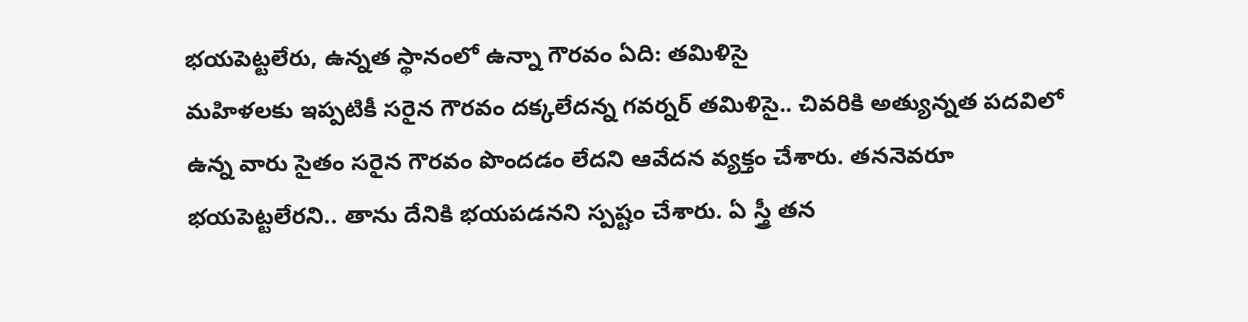భయపెట్టలేరు, ఉన్నత స్థానంలో ఉన్నా గౌరవం ఏది: తమిళిసై
మహిళలకు ఇప్పటికీ సరైన గౌరవం దక్కలేదన్న గవర్నర్ తమిళిసై.. చివరికి అత్యున్నత పదవిలో ఉన్న వారు సైతం సరైన గౌరవం పొందడం లేదని ఆవేదన వ్యక్తం చేశారు. తననెవరూ భయపెట్టలేరని.. తాను దేనికి భయపడనని స్పష్టం చేశారు. ఏ స్త్రీ తన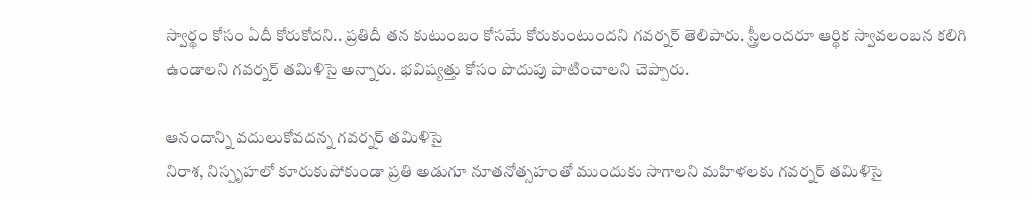స్వార్థం కోసం ఏదీ కోరుకోదని.. ప్రతిదీ తన కుటుంబం కోసమే కోరుకుంటుందని గవర్నర్ తెలిపారు. స్త్రీలందరూ ఆర్థిక స్వావలంబన కలిగి ఉండాలని గవర్నర్ తమిళిసై అన్నారు. భవిష్యత్తు కోసం పొదుపు పాటించాలని చెప్పారు.

ఆనందాన్ని వదులుకోవదన్న గవర్నర్ తమిళిసై
నిరాశ, నిస్పృహలో కూరుకుపోకుండా ప్రతి అడుగూ నూతనోత్సహంతో ముందుకు సాగాలని మహిళలకు గవర్నర్ తమిళిసై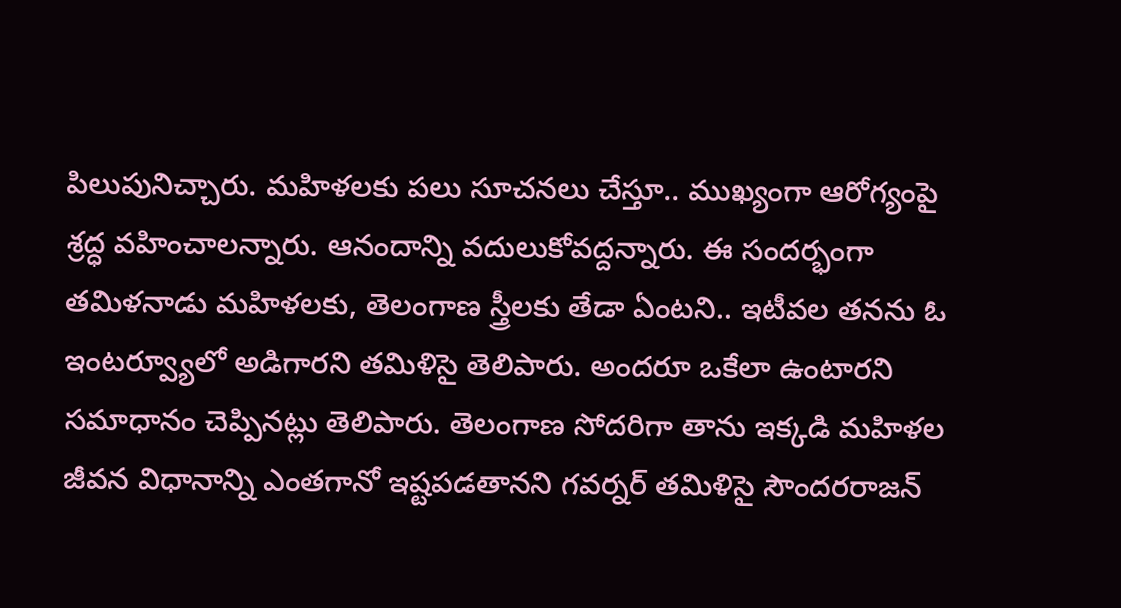పిలుపునిచ్చారు. మహిళలకు పలు సూచనలు చేస్తూ.. ముఖ్యంగా ఆరోగ్యంపై శ్రద్ధ వహించాలన్నారు. ఆనందాన్ని వదులుకోవద్దన్నారు. ఈ సందర్భంగా తమిళనాడు మహిళలకు, తెలంగాణ స్త్రీలకు తేడా ఏంటని.. ఇటీవల తనను ఓ ఇంటర్వ్యూలో అడిగారని తమిళిసై తెలిపారు. అందరూ ఒకేలా ఉంటారని సమాధానం చెప్పినట్లు తెలిపారు. తెలంగాణ సోదరిగా తాను ఇక్కడి మహిళల జీవన విధానాన్ని ఎంతగానో ఇష్టపడతానని గవర్నర్ తమిళిసై సౌందరరాజన్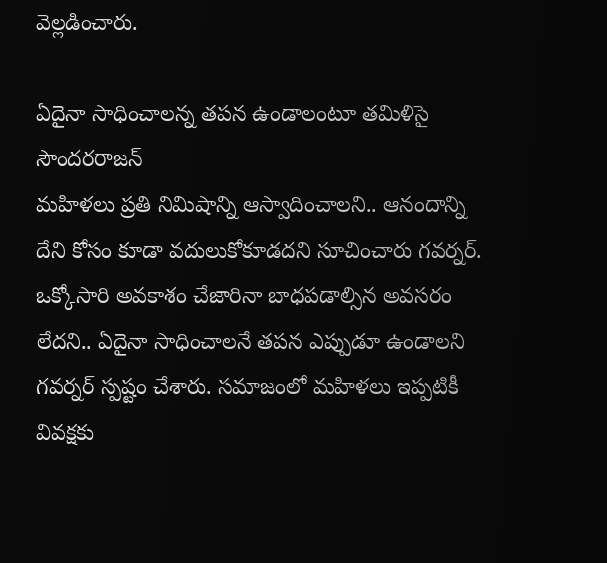వెల్లడించారు.

ఏదైనా సాధించాలన్న తపన ఉండాలంటూ తమిళిసై సౌందరరాజన్
మహిళలు ప్రతి నిమిషాన్ని ఆస్వాదించాలని.. ఆనందాన్ని దేని కోసం కూడా వదులుకోకూడదని సూచించారు గవర్నర్. ఒక్కోసారి అవకాశం చేజారినా బాధపడాల్సిన అవసరం లేదని.. ఏదైనా సాధించాలనే తపన ఎప్పుడూ ఉండాలని గవర్నర్ స్పష్టం చేశారు. సమాజంలో మహిళలు ఇప్పటికీ వివక్షకు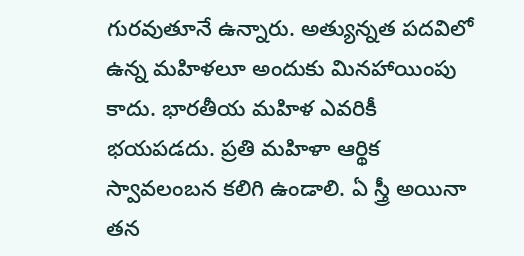గురవుతూనే ఉన్నారు. అత్యున్నత పదవిలో ఉన్న మహిళలూ అందుకు మినహాయింపు కాదు. భారతీయ మహిళ ఎవరికీ భయపడదు. ప్రతి మహిళా ఆర్థిక స్వావలంబన కలిగి ఉండాలి. ఏ స్త్రీ అయినా తన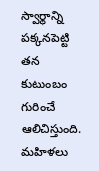స్వార్థాన్ని పక్కనపెట్టి తన కుటుంబం గురించే ఆలిచిస్తుంది. మహిళలు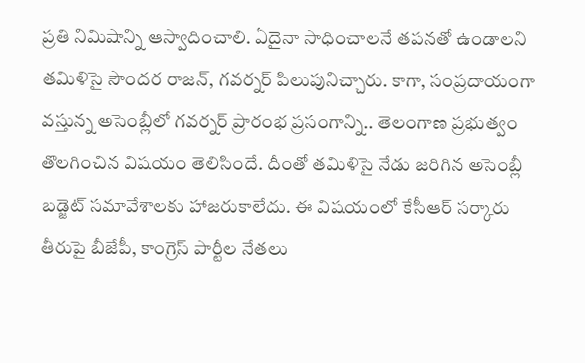ప్రతి నిమిషాన్ని ఆస్వాదించాలి. ఏదైనా సాధించాలనే తపనతో ఉండాలని తమిళిసై సౌందర రాజన్, గవర్నర్ పిలుపునిచ్చారు. కాగా, సంప్రదాయంగా వస్తున్న అసెంబ్లీలో గవర్నర్ ప్రారంభ ప్రసంగాన్ని.. తెలంగాణ ప్రభుత్వం తొలగించిన విషయం తెలిసిందే. దీంతో తమిళిసై నేడు జరిగిన అసెంబ్లీ బడ్జెట్ సమావేశాలకు హాజరుకాలేదు. ఈ విషయంలో కేసీఆర్ సర్కారు తీరుపై బీజేపీ, కాంగ్రెస్ పార్టీల నేతలు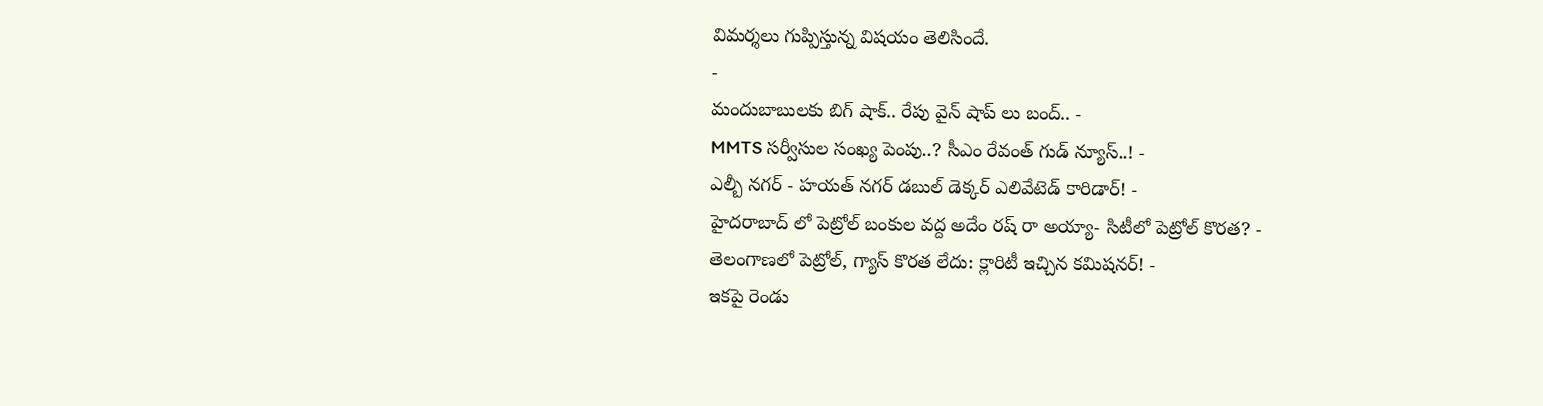విమర్శలు గుప్పిస్తున్న విషయం తెలిసిందే.
-
మందుబాబులకు బిగ్ షాక్.. రేపు వైన్ షాప్ లు బంద్.. -
MMTS సర్వీసుల సంఖ్య పెంపు..? సీఎం రేవంత్ గుడ్ న్యూస్..! -
ఎల్బీ నగర్ - హయత్ నగర్ డబుల్ డెక్కర్ ఎలివేటెడ్ కారిడార్! -
హైదరాబాద్ లో పెట్రోల్ బంకుల వద్ద అదేం రష్ రా అయ్యా- సిటీలో పెట్రోల్ కొరత? -
తెలంగాణలో పెట్రోల్, గ్యాస్ కొరత లేదు: క్లారిటీ ఇచ్చిన కమిషనర్! -
ఇకపై రెండు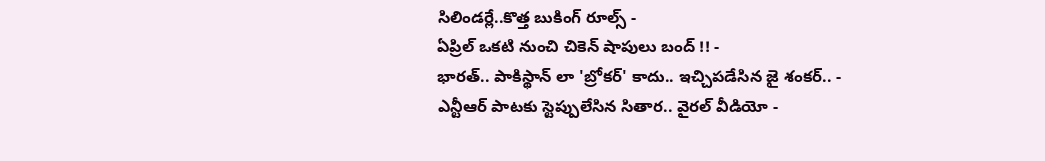సిలిండర్లే..కొత్త బుకింగ్ రూల్స్ -
ఏప్రిల్ ఒకటి నుంచి చికెన్ షాపులు బంద్ !! -
భారత్.. పాకిస్థాన్ లా 'బ్రోకర్' కాదు.. ఇచ్చిపడేసిన జై శంకర్.. -
ఎన్టీఆర్ పాటకు స్టెప్పులేసిన సితార.. వైరల్ వీడియో -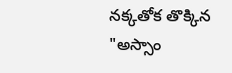నక్కతోక తొక్కిన "అస్సాం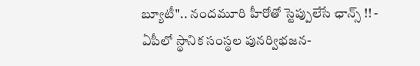బ్యూటీ".. నందమూరి హీరోతో స్టెప్పులేసే ఛాన్స్ !! -
ఏపీలో స్థానిక సంస్థల పునర్విభజన-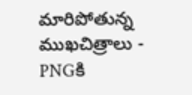మారిపోతున్న ముఖచిత్రాలు -
PNGకి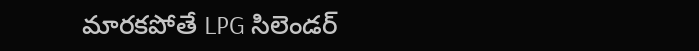మారకపోతే LPG సిలెండర్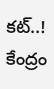కట్..! కేంద్రం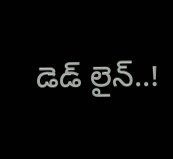డెడ్ లైన్..!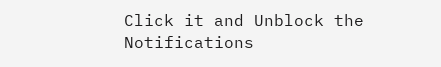Click it and Unblock the Notifications